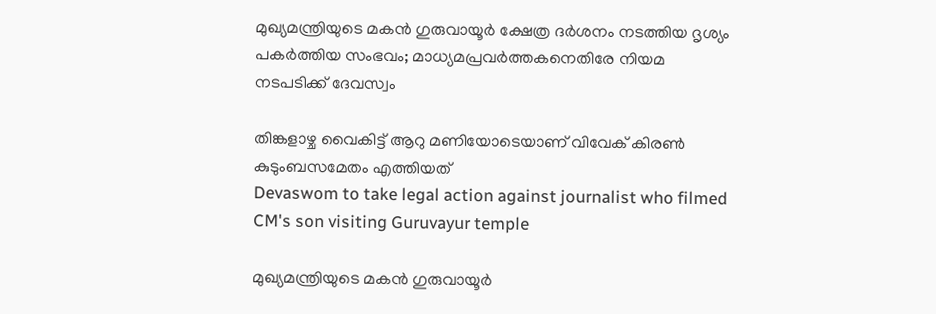മുഖ്യമന്ത്രിയുടെ മകൻ ഗുരുവായൂർ ക്ഷേത്ര ദര്‍ശനം നടത്തിയ ദൃശ്യം പകര്‍ത്തിയ സംഭവം; മാധ്യമപ്രവർത്തകനെതിരേ നിയമ നടപടിക്ക് ദേവസ്വം

തിങ്കളാഴ്ച വൈകിട്ട് ആറു മണിയോടെയാണ് വിവേക് കിരണ്‍ കുടുംബസമേതം എത്തിയത്
Devaswom to take legal action against journalist who filmed CM's son visiting Guruvayur temple

മുഖ്യമന്ത്രിയുടെ മകൻ ഗുരുവായൂർ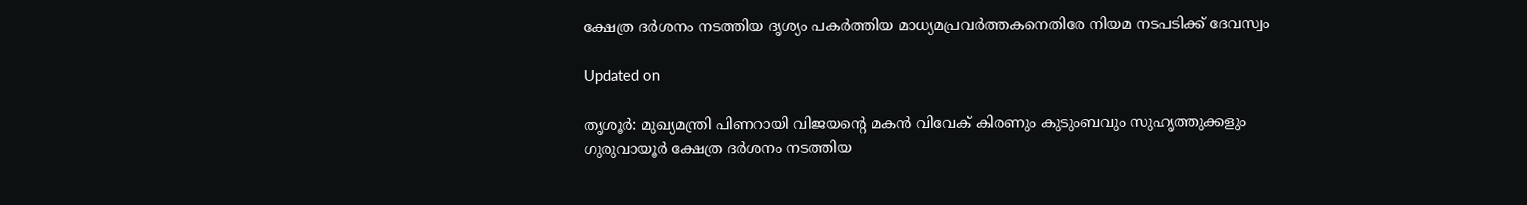ക്ഷേത്ര ദര്‍ശനം നടത്തിയ ദൃശ്യം പകര്‍ത്തിയ മാധ്യമപ്രവർത്തകനെതിരേ നിയമ നടപടിക്ക് ദേവസ്വം

Updated on

തൃശൂര്‍: മുഖ്യമന്ത്രി പിണറായി വിജയന്‍റെ മകന്‍ വിവേക് കിരണും കുടുംബവും സുഹൃത്തുക്കളും ഗുരുവായൂര്‍ ക്ഷേത്ര ദര്‍ശനം നടത്തിയ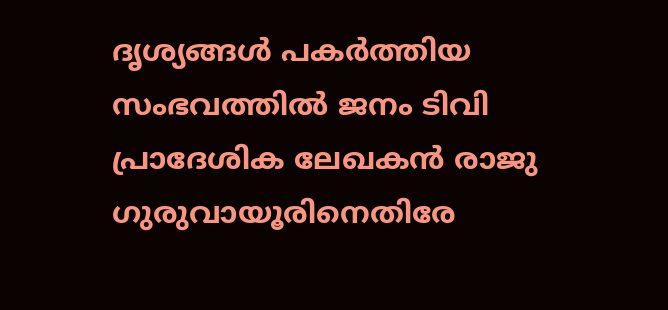ദൃശ്യങ്ങള്‍ പകര്‍ത്തിയ സംഭവത്തില്‍ ജനം ടിവി പ്രാദേശിക ലേഖകൻ രാജു ഗുരുവായൂരിനെതിരേ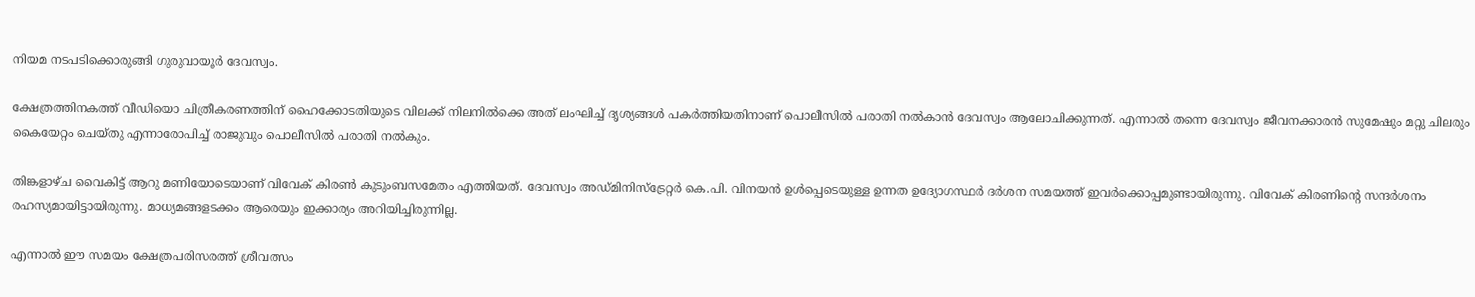നിയമ നടപടിക്കൊരുങ്ങി ഗുരുവായൂർ ദേവസ്വം.

ക്ഷേത്രത്തിനകത്ത് വീഡിയൊ ചിത്രീകരണത്തിന് ഹൈക്കോടതിയുടെ വിലക്ക് നിലനില്‍ക്കെ അത് ലംഘിച്ച് ദൃശ്യങ്ങള്‍ പകര്‍ത്തിയതിനാണ് പൊലീസില്‍ പരാതി നല്‍കാന്‍ ദേവസ്വം ആലോചിക്കുന്നത്. എന്നാൽ തന്നെ ദേവസ്വം ജീവനക്കാരൻ സുമേഷും മറ്റു ചിലരും കൈയേറ്റം ചെയ്തു എന്നാരോപിച്ച് രാജുവും പൊലീസിൽ പരാതി നൽകും.

തിങ്കളാഴ്ച വൈകിട്ട് ആറു മണിയോടെയാണ് വിവേക് കിരണ്‍ കുടുംബസമേതം എത്തിയത്. ദേവസ്വം അഡ്മിനിസ്‌ട്രേറ്റര്‍ കെ.പി. വിനയന്‍ ഉള്‍പ്പെടെയുള്ള ഉന്നത ഉദ്യോഗസ്ഥര്‍ ദര്‍ശന സമയത്ത് ഇവര്‍ക്കൊപ്പമുണ്ടായിരുന്നു. വിവേക് കിരണിന്‍റെ സന്ദര്‍ശനം രഹസ്യമായിട്ടായിരുന്നു. മാധ്യമങ്ങളടക്കം ആരെയും ഇക്കാര്യം അറിയിച്ചിരുന്നില്ല.

എന്നാല്‍ ഈ സമയം ക്ഷേത്രപരിസരത്ത് ശ്രീവത്സം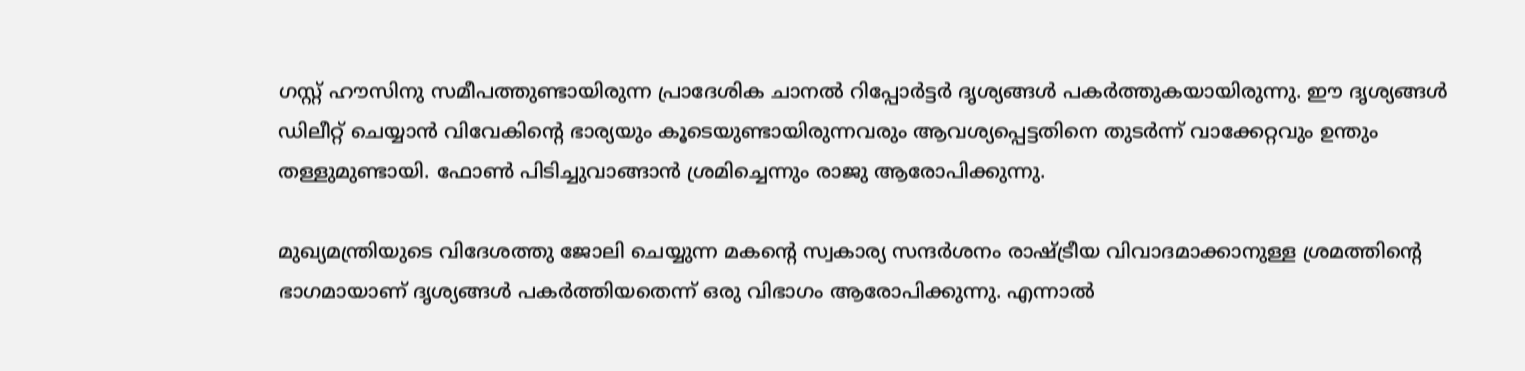ഗസ്റ്റ് ഹൗസിനു സമീപത്തുണ്ടായിരുന്ന പ്രാദേശിക ചാനൽ റിപ്പോര്‍ട്ടര്‍ ദൃശ്യങ്ങള്‍ പകര്‍ത്തുകയായിരുന്നു. ഈ ദൃശ്യങ്ങള്‍ ഡിലീറ്റ് ചെയ്യാന്‍ വിവേകിന്‍റെ ഭാര്യയും കൂടെയുണ്ടായിരുന്നവരും ആവശ്യപ്പെട്ടതിനെ തുടര്‍ന്ന് വാക്കേറ്റവും ഉന്തും തള്ളുമുണ്ടായി. ഫോൺ പിടിച്ചുവാങ്ങാൻ ശ്രമിച്ചെന്നും രാജു ആരോപിക്കുന്നു.

മുഖ്യമന്ത്രിയുടെ വിദേശത്തു ജോലി ചെയ്യുന്ന മകന്‍റെ സ്വകാര്യ സന്ദര്‍ശനം രാഷ്‌ട്രീയ വിവാദമാക്കാനുള്ള ശ്രമത്തിന്‍റെ ഭാഗമായാണ് ദൃശ്യങ്ങള്‍ പകര്‍ത്തിയതെന്ന് ഒരു വിഭാഗം ആരോപിക്കുന്നു. എന്നാല്‍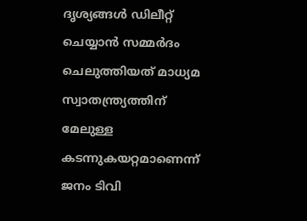ദൃശ്യങ്ങള്‍ ഡിലീറ്റ് ചെയ്യാന്‍ സമ്മര്‍ദം ചെലുത്തിയത് മാധ്യമ സ്വാതന്ത്ര്യത്തിന് മേലുള്ള കടന്നുകയറ്റമാണെന്ന് ജനം ടിവി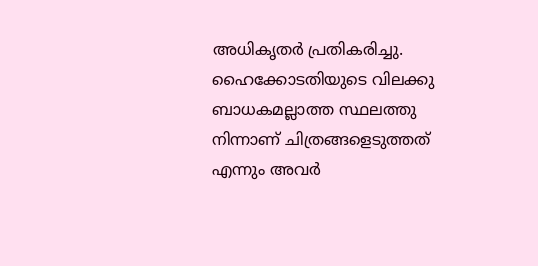അധികൃതര്‍ പ്രതികരിച്ചു. ഹൈക്കോടതിയുടെ വിലക്കു ബാധകമല്ലാത്ത സ്ഥലത്തു നിന്നാണ് ചിത്രങ്ങളെടുത്തത് എന്നും അവർ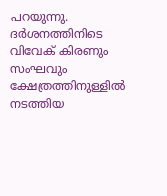പറയുന്നു. ദര്‍ശനത്തിനിടെ വിവേക് കിരണും സംഘവും ക്ഷേത്രത്തിനുള്ളിൽ നടത്തിയ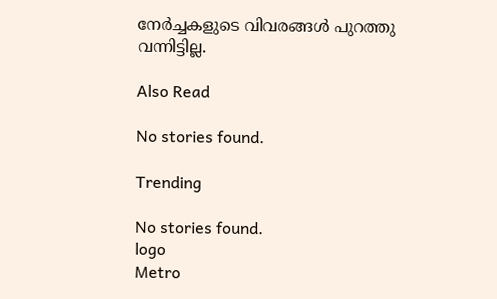നേര്‍ച്ചകളുടെ വിവരങ്ങള്‍ പുറത്തു വന്നിട്ടില്ല.

Also Read

No stories found.

Trending

No stories found.
logo
Metro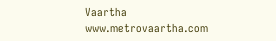Vaartha
www.metrovaartha.com